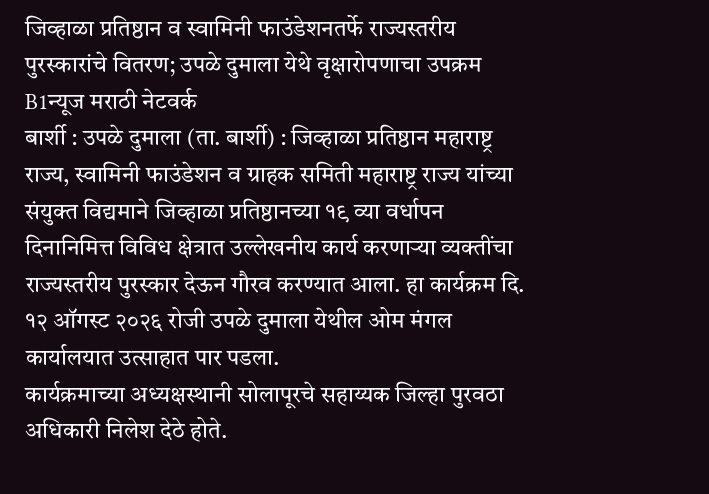जिव्हाळा प्रतिष्ठान व स्वामिनी फाउंडेशनतर्फे राज्यस्तरीय पुरस्कारांचे वितरण; उपळे दुमाला येथे वृक्षारोपणाचा उपक्रम
B1न्यूज मराठी नेटवर्क
बार्शी : उपळे दुमाला (ता. बार्शी) : जिव्हाळा प्रतिष्ठान महाराष्ट्र राज्य, स्वामिनी फाउंडेशन व ग्राहक समिती महाराष्ट्र राज्य यांच्या संयुक्त विद्यमाने जिव्हाळा प्रतिष्ठानच्या १९ व्या वर्धापन दिनानिमित्त विविध क्षेत्रात उल्लेखनीय कार्य करणाऱ्या व्यक्तींचा राज्यस्तरीय पुरस्कार देऊन गौरव करण्यात आला. हा कार्यक्रम दि. १२ ऑगस्ट २०२६ रोजी उपळे दुमाला येथील ओम मंगल कार्यालयात उत्साहात पार पडला.
कार्यक्रमाच्या अध्यक्षस्थानी सोलापूरचे सहाय्यक जिल्हा पुरवठा अधिकारी निलेश देठे होते.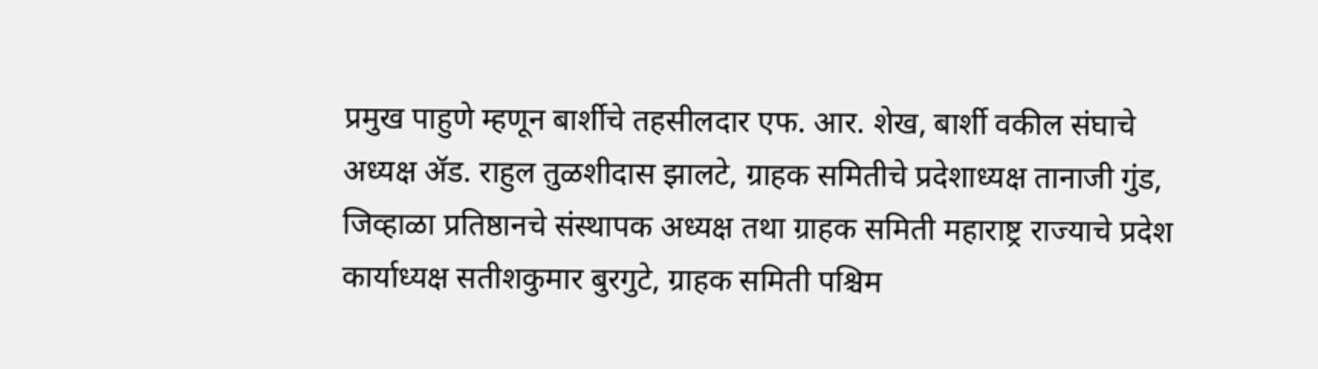प्रमुख पाहुणे म्हणून बार्शीचे तहसीलदार एफ. आर. शेख, बार्शी वकील संघाचे अध्यक्ष ॲड. राहुल तुळशीदास झालटे, ग्राहक समितीचे प्रदेशाध्यक्ष तानाजी गुंड, जिव्हाळा प्रतिष्ठानचे संस्थापक अध्यक्ष तथा ग्राहक समिती महाराष्ट्र राज्याचे प्रदेश कार्याध्यक्ष सतीशकुमार बुरगुटे, ग्राहक समिती पश्चिम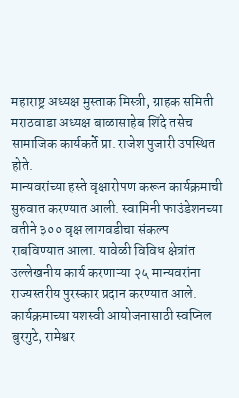महाराष्ट्र अध्यक्ष मुस्ताक मिस्त्री, ग्राहक समिती मराठवाडा अध्यक्ष बाळासाहेब शिंदे तसेच सामाजिक कार्यकर्ते प्रा. राजेश पुजारी उपस्थित होते.
मान्यवरांच्या हस्ते वृक्षारोपण करून कार्यक्रमाची सुरुवात करण्यात आली. स्वामिनी फाउंडेशनच्या वतीने ३०० वृक्ष लागवडीचा संकल्प राबविण्यात आला. यावेळी विविध क्षेत्रांत उल्लेखनीय कार्य करणाऱ्या २५ मान्यवरांना राज्यस्तरीय पुरस्कार प्रदान करण्यात आले.
कार्यक्रमाच्या यशस्वी आयोजनासाठी स्वप्निल बुरगुटे, रामेश्वर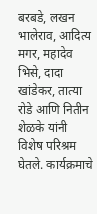बरबडे, लखन भालेराव, आदित्य मगर, महादेव भिसे, दादा खांडेकर, तात्या रोडे आणि नितीन शेळके यांनी विशेष परिश्रम घेतले. कार्यक्रमाचे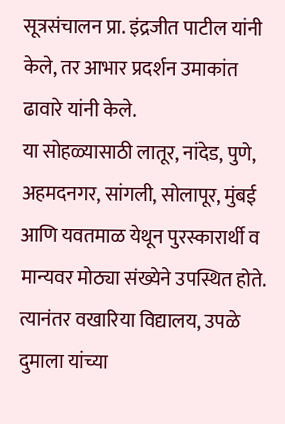सूत्रसंचालन प्रा. इंद्रजीत पाटील यांनी केले, तर आभार प्रदर्शन उमाकांत ढावारे यांनी केले.
या सोहळ्यासाठी लातूर, नांदेड, पुणे, अहमदनगर, सांगली, सोलापूर, मुंबई आणि यवतमाळ येथून पुरस्कारार्थी व मान्यवर मोठ्या संख्येने उपस्थित होते.
त्यानंतर वखारिया विद्यालय, उपळे दुमाला यांच्या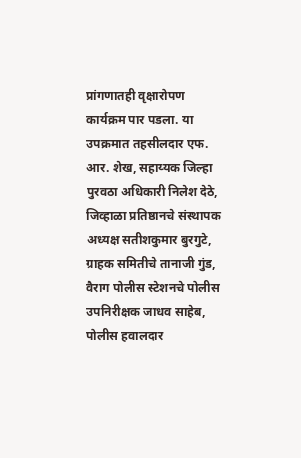प्रांगणातही वृक्षारोपण कार्यक्रम पार पडला. या उपक्रमात तहसीलदार एफ. आर. शेख, सहाय्यक जिल्हा पुरवठा अधिकारी निलेश देठे, जिव्हाळा प्रतिष्ठानचे संस्थापक अध्यक्ष सतीशकुमार बुरगुटे, ग्राहक समितीचे तानाजी गुंड, वैराग पोलीस स्टेशनचे पोलीस उपनिरीक्षक जाधव साहेब, पोलीस हवालदार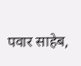पवार साहेब,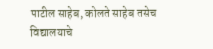पाटील साहेब, कोलते साहेब तसेच विद्यालयाचे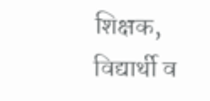शिक्षक, विद्यार्थी व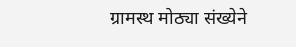ग्रामस्थ मोठ्या संख्येने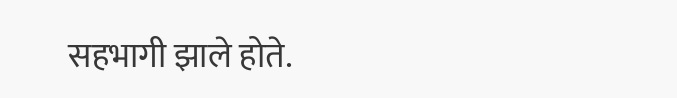सहभागी झाले होते.